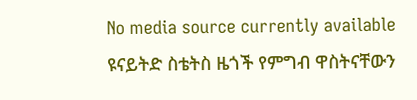No media source currently available
ዩናይትድ ስቴትስ ዜጎች የምግብ ዋስትናቸውን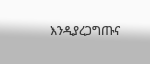እንዲያረጋግጡና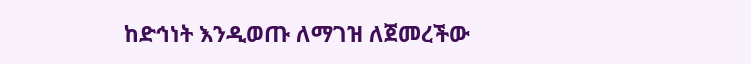ከድኅነት እንዲወጡ ለማገዝ ለጀመረችው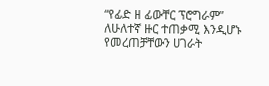“የፊድ ዘ ፊውቸር ፕሮግራም” ለሁለተኛ ዙር ተጠቃሚ እንዲሆኑ የመረጠቻቸውን ሀገራት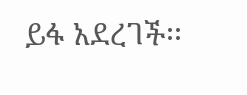ይፋ አደረገች፡፡